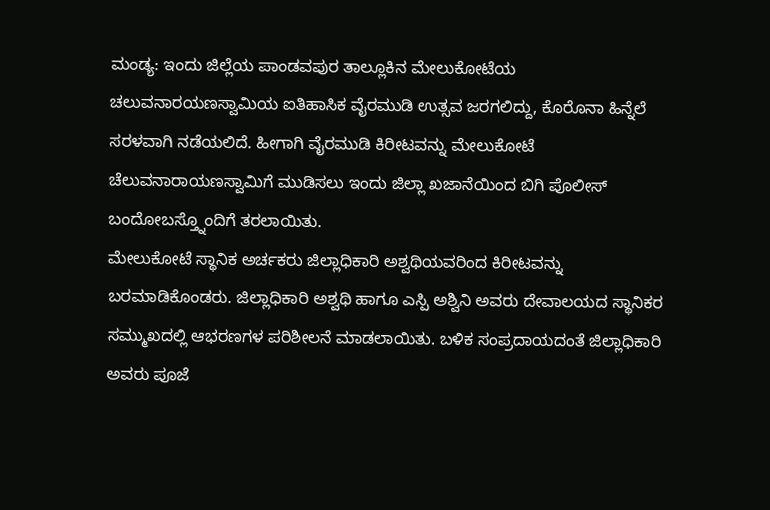ಮಂಡ್ಯ: ಇಂದು ಜಿಲ್ಲೆಯ ಪಾಂಡವಪುರ ತಾಲ್ಲೂಕಿನ ಮೇಲುಕೋಟೆಯ ಚಲುವನಾರಯಣಸ್ವಾಮಿಯ ಐತಿಹಾಸಿಕ ವೈರಮುಡಿ ಉತ್ಸವ ಜರಗಲಿದ್ದು, ಕೊರೊನಾ ಹಿನ್ನೆಲೆ ಸರಳವಾಗಿ ನಡೆಯಲಿದೆ. ಹೀಗಾಗಿ ವೈರಮುಡಿ ಕಿರೀಟವನ್ನು ಮೇಲುಕೋಟೆ ಚೆಲುವನಾರಾಯಣಸ್ವಾಮಿಗೆ ಮುಡಿಸಲು ಇಂದು ಜಿಲ್ಲಾ ಖಜಾನೆಯಿಂದ ಬಿಗಿ ಪೊಲೀಸ್ ಬಂದೋಬಸ್ತ್ನೊಂದಿಗೆ ತರಲಾಯಿತು.
ಮೇಲುಕೋಟೆ ಸ್ಥಾನಿಕ ಅರ್ಚಕರು ಜಿಲ್ಲಾಧಿಕಾರಿ ಅಶ್ವಥಿಯವರಿಂದ ಕಿರೀಟವನ್ನು ಬರಮಾಡಿಕೊಂಡರು. ಜಿಲ್ಲಾಧಿಕಾರಿ ಅಶ್ವಥಿ ಹಾಗೂ ಎಸ್ಪಿ ಅಶ್ವಿನಿ ಅವರು ದೇವಾಲಯದ ಸ್ಥಾನಿಕರ ಸಮ್ಮುಖದಲ್ಲಿ ಆಭರಣಗಳ ಪರಿಶೀಲನೆ ಮಾಡಲಾಯಿತು. ಬಳಿಕ ಸಂಪ್ರದಾಯದಂತೆ ಜಿಲ್ಲಾಧಿಕಾರಿ ಅವರು ಪೂಜೆ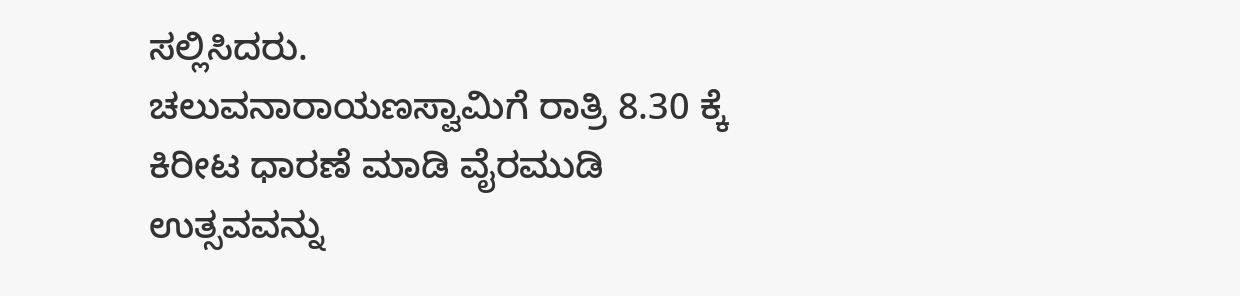ಸಲ್ಲಿಸಿದರು.
ಚಲುವನಾರಾಯಣಸ್ವಾಮಿಗೆ ರಾತ್ರಿ 8.30 ಕ್ಕೆ ಕಿರೀಟ ಧಾರಣೆ ಮಾಡಿ ವೈರಮುಡಿ ಉತ್ಸವವನ್ನು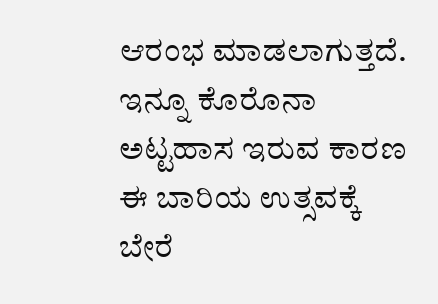ಆರಂಭ ಮಾಡಲಾಗುತ್ತದೆ. ಇನ್ನೂ ಕೊರೊನಾ ಅಟ್ಟಹಾಸ ಇರುವ ಕಾರಣ ಈ ಬಾರಿಯ ಉತ್ಸವಕ್ಕೆ ಬೇರೆ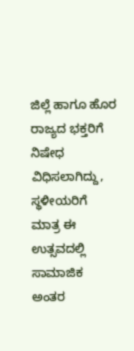ಜಿಲ್ಲೆ ಹಾಗೂ ಹೊರ ರಾಜ್ಯದ ಭಕ್ತರಿಗೆ ನಿಷೇಧ ವಿಧಿಸಲಾಗಿದ್ದು, ಸ್ಥಳೀಯರಿಗೆ ಮಾತ್ರ ಈ ಉತ್ಸವದಲ್ಲಿ ಸಾಮಾಜಿಕ ಅಂತರ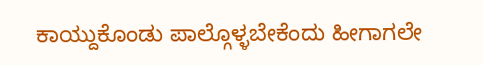ಕಾಯ್ದುಕೊಂಡು ಪಾಲ್ಗೊಳ್ಳಬೇಕೆಂದು ಹೀಗಾಗಲೇ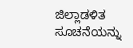ಜಿಲ್ಲಾಡಳಿತ ಸೂಚನೆಯನ್ನು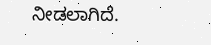ನೀಡಲಾಗಿದೆ.